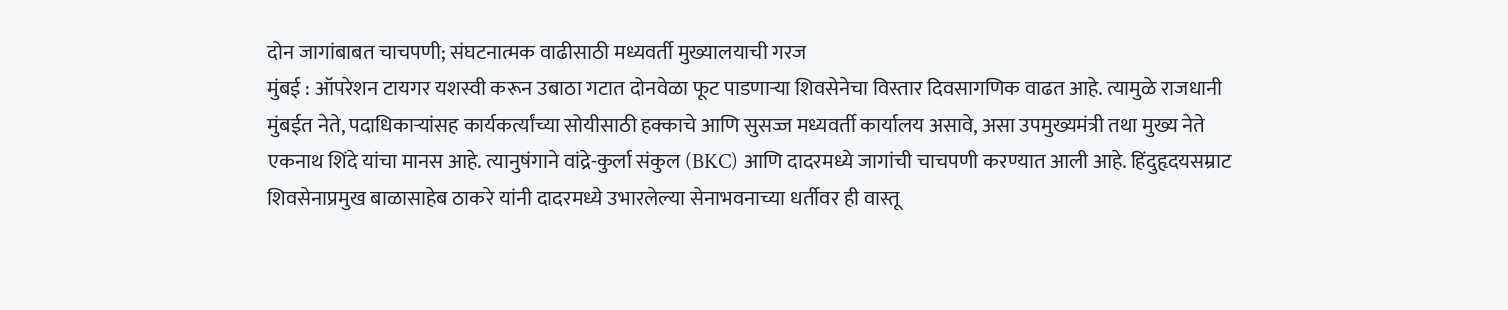दोन जागांबाबत चाचपणी; संघटनात्मक वाढीसाठी मध्यवर्ती मुख्यालयाची गरज
मुंबई : ऑपरेशन टायगर यशस्वी करून उबाठा गटात दोनवेळा फूट पाडणाऱ्या शिवसेनेचा विस्तार दिवसागणिक वाढत आहे. त्यामुळे राजधानी मुंबईत नेते, पदाधिकाऱ्यांसह कार्यकर्त्यांच्या सोयीसाठी हक्काचे आणि सुसज्ज मध्यवर्ती कार्यालय असावे, असा उपमुख्यमंत्री तथा मुख्य नेते एकनाथ शिंदे यांचा मानस आहे. त्यानुषंगाने वांद्रे-कुर्ला संकुल (BKC) आणि दादरमध्ये जागांची चाचपणी करण्यात आली आहे. हिंदुहृदयसम्राट शिवसेनाप्रमुख बाळासाहेब ठाकरे यांनी दादरमध्ये उभारलेल्या सेनाभवनाच्या धर्तीवर ही वास्तू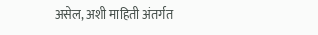असेल, अशी माहिती अंतर्गत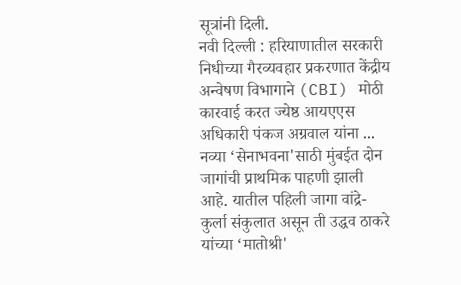सूत्रांनी दिली.
नवी दिल्ली : हरियाणातील सरकारी निधीच्या गैरव्यवहार प्रकरणात केंद्रीय अन्वेषण विभागाने (CBI) मोठी कारवाई करत ज्येष्ठ आयएएस अधिकारी पंकज अग्रवाल यांना ...
नव्या ‘सेनाभवना'साठी मुंबईत दोन जागांची प्राथमिक पाहणी झाली आहे. यातील पहिली जागा वांद्रे-कुर्ला संकुलात असून ती उद्धव ठाकरे यांच्या ‘मातोश्री'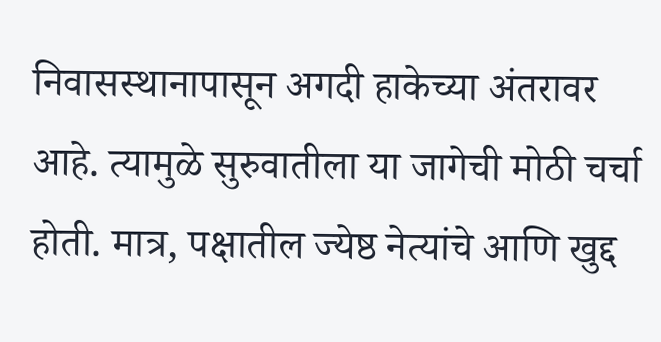निवासस्थानापासून अगदी हाकेच्या अंतरावर आहे. त्यामुळे सुरुवातीला या जागेची मोठी चर्चा होती. मात्र, पक्षातील ज्येष्ठ नेत्यांचे आणि खुद्द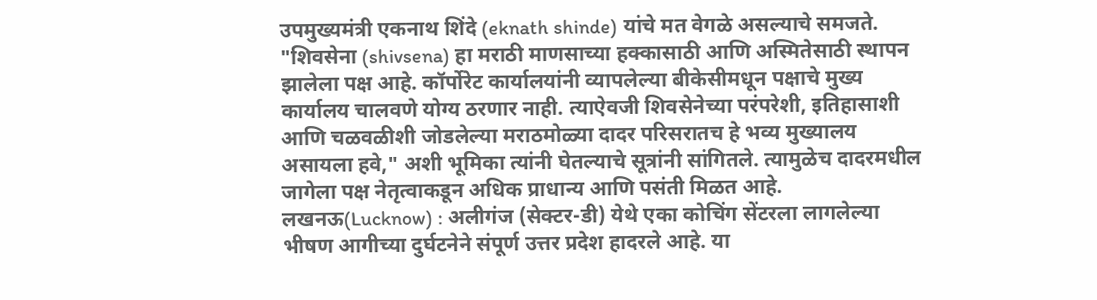उपमुख्यमंत्री एकनाथ शिंदे (eknath shinde) यांचे मत वेगळे असल्याचे समजते. "शिवसेना (shivsena) हा मराठी माणसाच्या हक्कासाठी आणि अस्मितेसाठी स्थापन झालेला पक्ष आहे. कॉर्पोरेट कार्यालयांनी व्यापलेल्या बीकेसीमधून पक्षाचे मुख्य कार्यालय चालवणे योग्य ठरणार नाही. त्याऐवजी शिवसेनेच्या परंपरेशी, इतिहासाशी आणि चळवळीशी जोडलेल्या मराठमोळ्या दादर परिसरातच हे भव्य मुख्यालय असायला हवे," अशी भूमिका त्यांनी घेतल्याचे सूत्रांनी सांगितले. त्यामुळेच दादरमधील जागेला पक्ष नेतृत्वाकडून अधिक प्राधान्य आणि पसंती मिळत आहे.
लखनऊ(Lucknow) : अलीगंज (सेक्टर-डी) येथे एका कोचिंग सेंटरला लागलेल्या भीषण आगीच्या दुर्घटनेने संपूर्ण उत्तर प्रदेश हादरले आहे. या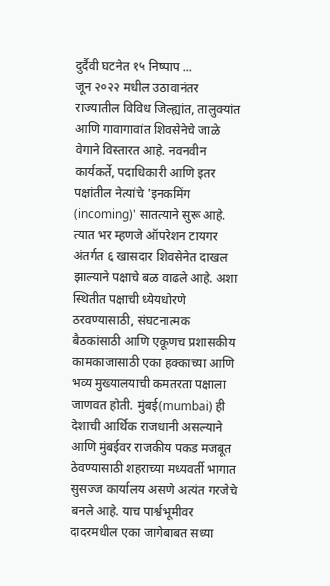दुर्दैवी घटनेत १५ निष्पाप ...
जून २०२२ मधील उठावानंतर राज्यातील विविध जिल्ह्यांत, तालुक्यांत आणि गावागावांत शिवसेनेचे जाळे वेगाने विस्तारत आहे. नवनवीन कार्यकर्ते, पदाधिकारी आणि इतर पक्षांतील नेत्यांचे 'इनकमिंग (incoming)' सातत्याने सुरू आहे. त्यात भर म्हणजे ऑपरेशन टायगर अंतर्गत ६ खासदार शिवसेनेत दाखल झाल्याने पक्षाचे बळ वाढले आहे. अशा स्थितीत पक्षाची ध्येयधोरणे ठरवण्यासाठी, संघटनात्मक बैठकांसाठी आणि एकूणच प्रशासकीय कामकाजासाठी एका हक्काच्या आणि भव्य मुख्यालयाची कमतरता पक्षाला जाणवत होती. मुंबई(mumbai) ही देशाची आर्थिक राजधानी असल्याने आणि मुंबईवर राजकीय पकड मजबूत ठेवण्यासाठी शहराच्या मध्यवर्ती भागात सुसज्ज कार्यालय असणे अत्यंत गरजेचे बनले आहे. याच पार्श्वभूमीवर दादरमधील एका जागेबाबत सध्या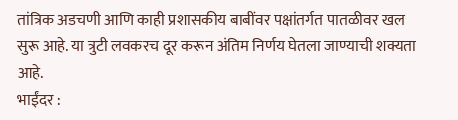तांत्रिक अडचणी आणि काही प्रशासकीय बाबींवर पक्षांतर्गत पातळीवर खल सुरू आहे. या त्रुटी लवकरच दूर करून अंतिम निर्णय घेतला जाण्याची शक्यता आहे.
भाईंदर :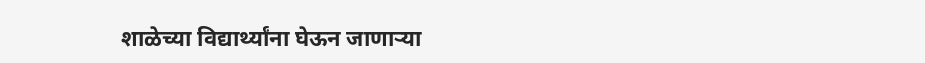शाळेच्या विद्यार्थ्यांना घेऊन जाणाऱ्या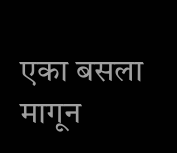एका बसला मागून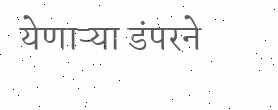येणाऱ्या डंपरने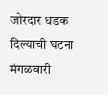जोरदार धडक दिल्याची घटना मंगळवारी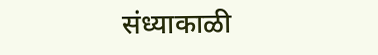संध्याकाळी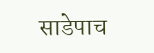साडेपाच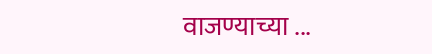वाजण्याच्या ...